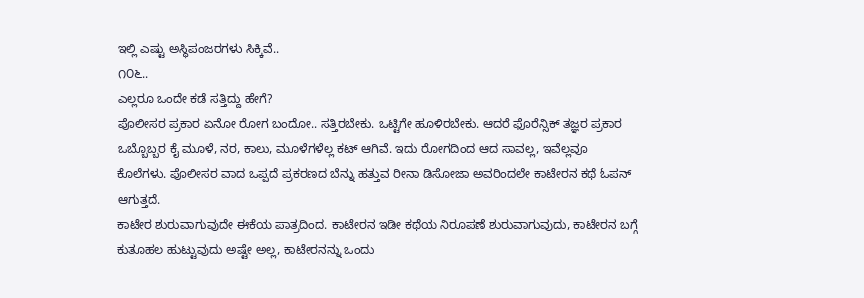ಇಲ್ಲಿ ಎಷ್ಟು ಅಸ್ಥಿಪಂಜರಗಳು ಸಿಕ್ಕಿವೆ..
೧೦೬..
ಎಲ್ಲರೂ ಒಂದೇ ಕಡೆ ಸತ್ತಿದ್ದು ಹೇಗೆ?
ಪೊಲೀಸರ ಪ್ರಕಾರ ಏನೋ ರೋಗ ಬಂದೋ.. ಸತ್ತಿರಬೇಕು. ಒಟ್ಟಿಗೇ ಹೂಳಿರಬೇಕು. ಆದರೆ ಫೊರೆನ್ಸಿಕ್ ತಜ್ಞರ ಪ್ರಕಾರ ಒಬ್ಬೊಬ್ಬರ ಕೈ ಮೂಳೆ, ನರ, ಕಾಲು, ಮೂಳೆಗಳೆಲ್ಲ ಕಟ್ ಆಗಿವೆ. ಇದು ರೋಗದಿಂದ ಆದ ಸಾವಲ್ಲ, ಇವೆಲ್ಲವೂ ಕೊಲೆಗಳು. ಪೊಲೀಸರ ವಾದ ಒಪ್ಪದೆ ಪ್ರಕರಣದ ಬೆನ್ನು ಹತ್ತುವ ರೀನಾ ಡಿಸೋಜಾ ಅವರಿಂದಲೇ ಕಾಟೇರನ ಕಥೆ ಓಪನ್ ಆಗುತ್ತದೆ.
ಕಾಟೇರ ಶುರುವಾಗುವುದೇ ಈಕೆಯ ಪಾತ್ರದಿಂದ. ಕಾಟೇರನ ಇಡೀ ಕಥೆಯ ನಿರೂಪಣೆ ಶುರುವಾಗುವುದು, ಕಾಟೇರನ ಬಗ್ಗೆ ಕುತೂಹಲ ಹುಟ್ಟುವುದು ಅಷ್ಟೇ ಅಲ್ಲ, ಕಾಟೇರನನ್ನು ಒಂದು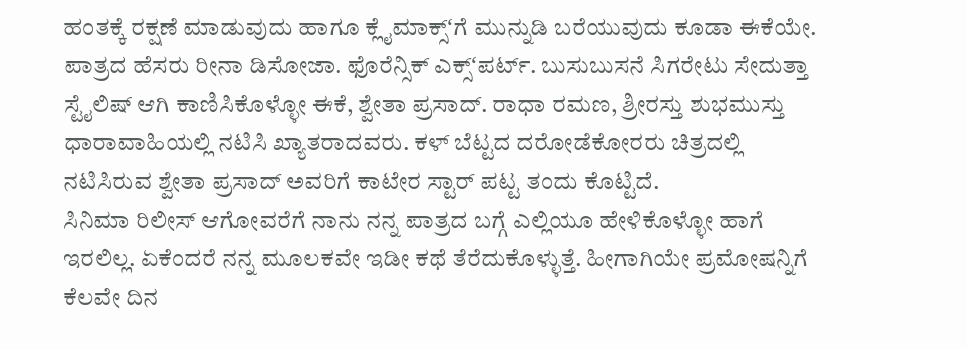ಹಂತಕ್ಕೆ ರಕ್ಷಣೆ ಮಾಡುವುದು ಹಾಗೂ ಕ್ಲೈಮಾಕ್ಸ್ʻಗೆ ಮುನ್ನುಡಿ ಬರೆಯುವುದು ಕೂಡಾ ಈಕೆಯೇ. ಪಾತ್ರದ ಹೆಸರು ರೀನಾ ಡಿಸೋಜಾ. ಫೊರೆನ್ಸಿಕ್ ಎಕ್ಸ್ʻಪರ್ಟ್. ಬುಸುಬುಸನೆ ಸಿಗರೇಟು ಸೇದುತ್ತಾ ಸ್ಟೈಲಿಷ್ ಆಗಿ ಕಾಣಿಸಿಕೊಳ್ಳೋ ಈಕೆ, ಶ್ವೇತಾ ಪ್ರಸಾದ್. ರಾಧಾ ರಮಣ, ಶ್ರೀರಸ್ತು ಶುಭಮುಸ್ತು ಧಾರಾವಾಹಿಯಲ್ಲಿ ನಟಿಸಿ ಖ್ಯಾತರಾದವರು. ಕಳ್ ಬೆಟ್ಟದ ದರೋಡೆಕೋರರು ಚಿತ್ರದಲ್ಲಿ ನಟಿಸಿರುವ ಶ್ವೇತಾ ಪ್ರಸಾದ್ ಅವರಿಗೆ ಕಾಟೇರ ಸ್ಟಾರ್ ಪಟ್ಟ ತಂದು ಕೊಟ್ಟಿದೆ.
ಸಿನಿಮಾ ರಿಲೀಸ್ ಆಗೋವರೆಗೆ ನಾನು ನನ್ನ ಪಾತ್ರದ ಬಗ್ಗೆ ಎಲ್ಲಿಯೂ ಹೇಳಿಕೊಳ್ಳೋ ಹಾಗೆ ಇರಲಿಲ್ಲ. ಏಕೆಂದರೆ ನನ್ನ ಮೂಲಕವೇ ಇಡೀ ಕಥೆ ತೆರೆದುಕೊಳ್ಳುತ್ತೆ. ಹೀಗಾಗಿಯೇ ಪ್ರಮೋಷನ್ನಿಗೆ ಕೆಲವೇ ದಿನ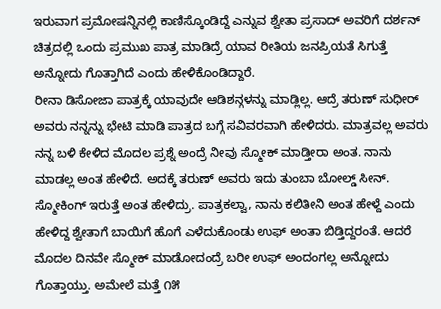ಇರುವಾಗ ಪ್ರಮೋಷನ್ನಿನಲ್ಲಿ ಕಾಣಿಸ್ಕೊಂಡಿದ್ದೆ ಎನ್ನುವ ಶ್ವೇತಾ ಪ್ರಸಾದ್ ಅವರಿಗೆ ದರ್ಶನ್ ಚಿತ್ರದಲ್ಲಿ ಒಂದು ಪ್ರಮುಖ ಪಾತ್ರ ಮಾಡಿದ್ರೆ ಯಾವ ರೀತಿಯ ಜನಪ್ರಿಯತೆ ಸಿಗುತ್ತೆ ಅನ್ನೋದು ಗೊತ್ತಾಗಿದೆ ಎಂದು ಹೇಳಿಕೊಂಡಿದ್ದಾರೆ.
ರೀನಾ ಡಿಸೋಜಾ ಪಾತ್ರಕ್ಕೆ ಯಾವುದೇ ಆಡಿಶನ್ಗಳನ್ನು ಮಾಡ್ಲಿಲ್ಲ. ಆದ್ರೆ ತರುಣ್ ಸುಧೀರ್ ಅವರು ನನ್ನನ್ನು ಭೇಟಿ ಮಾಡಿ ಪಾತ್ರದ ಬಗ್ಗೆ ಸವಿವರವಾಗಿ ಹೇಳಿದರು. ಮಾತ್ರವಲ್ಲ ಅವರು ನನ್ನ ಬಳಿ ಕೇಳಿದ ಮೊದಲ ಪ್ರಶ್ನೆ ಅಂದ್ರೆ ನೀವು ಸ್ಮೋಕ್ ಮಾಡ್ತೀರಾ ಅಂತ. ನಾನು ಮಾಡಲ್ಲ ಅಂತ ಹೇಳಿದೆ. ಅದಕ್ಕೆ ತರುಣ್ ಅವರು ಇದು ತುಂಬಾ ಬೋಲ್ಡ್ ಸೀನ್. ಸ್ಮೋಕಿಂಗ್ ಇರುತ್ತೆ ಅಂತ ಹೇಳಿದ್ರು. ಪಾತ್ರಕಲ್ವಾ, ನಾನು ಕಲಿತೀನಿ ಅಂತ ಹೇಳ್ದೆ ಎಂದು ಹೇಳಿದ್ದ ಶ್ವೇತಾಗೆ ಬಾಯಿಗೆ ಹೊಗೆ ಎಳೆದುಕೊಂಡು ಉಫ್ ಅಂತಾ ಬಿಡ್ತಿದ್ದರಂತೆ. ಆದರೆ ಮೊದಲ ದಿನವೇ ಸ್ಮೋಕ್ ಮಾಡೋದಂದ್ರೆ ಬರೀ ಉಫ್ ಅಂದಂಗಲ್ಲ ಅನ್ನೋದು ಗೊತ್ತಾಯ್ತು. ಅಮೇಲೆ ಮತ್ತೆ ೧೫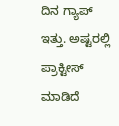ದಿನ ಗ್ಯಾಪ್ ಇತ್ತು. ಅಷ್ಟರಲ್ಲಿ ಪ್ರಾಕ್ಟೀಸ್ ಮಾಡಿದೆ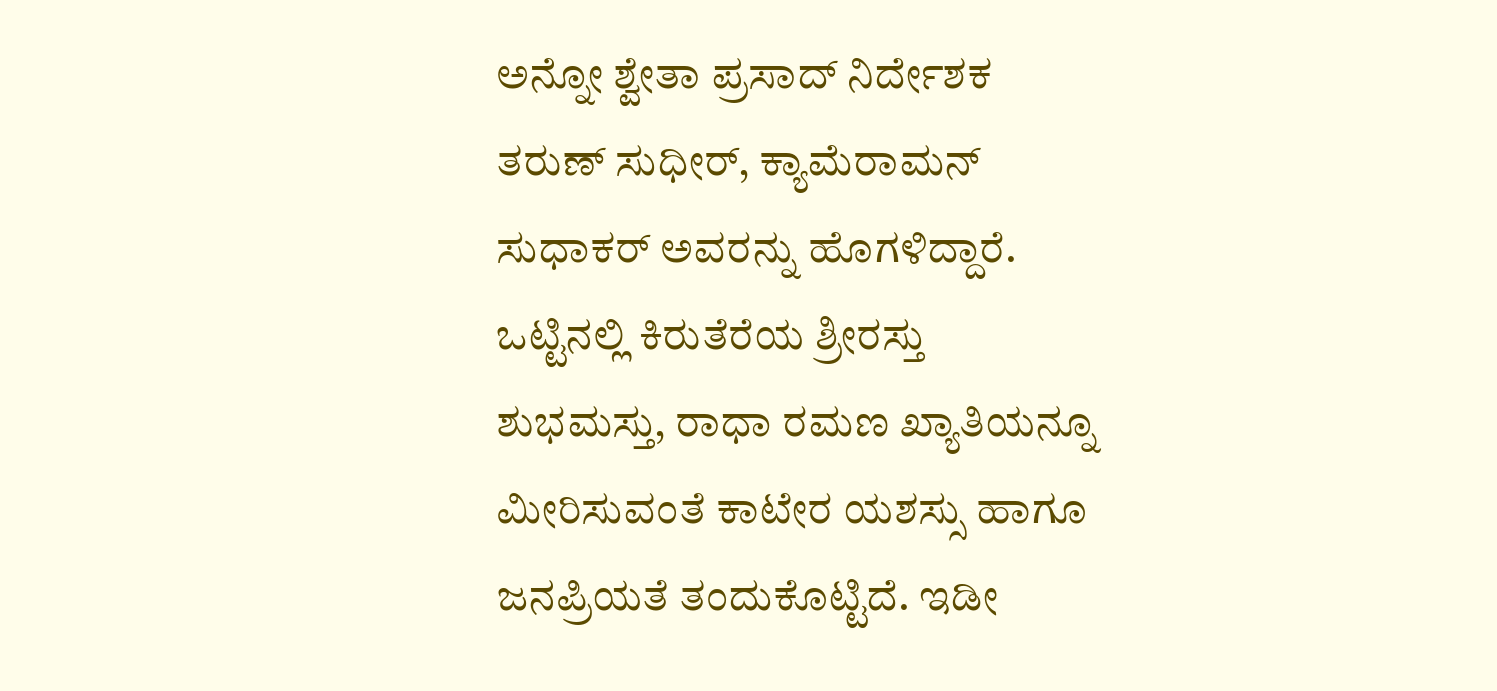ಅನ್ನೋ ಶ್ವೇತಾ ಪ್ರಸಾದ್ ನಿರ್ದೇಶಕ ತರುಣ್ ಸುಧೀರ್, ಕ್ಯಾಮೆರಾಮನ್ ಸುಧಾಕರ್ ಅವರನ್ನು ಹೊಗಳಿದ್ದಾರೆ.
ಒಟ್ಟಿನಲ್ಲಿ ಕಿರುತೆರೆಯ ಶ್ರೀರಸ್ತು ಶುಭಮಸ್ತು, ರಾಧಾ ರಮಣ ಖ್ಯಾತಿಯನ್ನೂ ಮೀರಿಸುವಂತೆ ಕಾಟೇರ ಯಶಸ್ಸು ಹಾಗೂ ಜನಪ್ರಿಯತೆ ತಂದುಕೊಟ್ಟಿದೆ. ಇಡೀ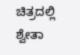ಚಿತ್ರದಲ್ಲಿ ಶ್ವೇತಾ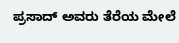ಪ್ರಸಾದ್ ಅವರು ತೆರೆಯ ಮೇಲೆ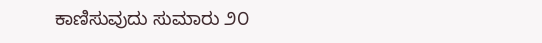ಕಾಣಿಸುವುದು ಸುಮಾರು ೨೦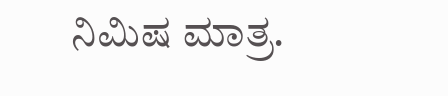ನಿಮಿಷ ಮಾತ್ರ.